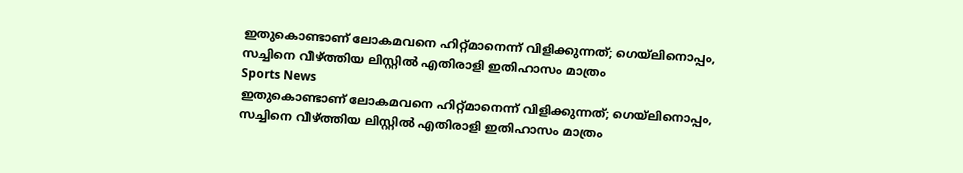ഇതുകൊണ്ടാണ് ലോകമവനെ ഹിറ്റ്മാനെന്ന് വിളിക്കുന്നത്; ഗെയ്‌ലിനൊപ്പം, സച്ചിനെ വീഴ്ത്തിയ ലിസ്റ്റില്‍ എതിരാളി ഇതിഹാസം മാത്രം
Sports News
ഇതുകൊണ്ടാണ് ലോകമവനെ ഹിറ്റ്മാനെന്ന് വിളിക്കുന്നത്; ഗെയ്‌ലിനൊപ്പം, സച്ചിനെ വീഴ്ത്തിയ ലിസ്റ്റില്‍ എതിരാളി ഇതിഹാസം മാത്രം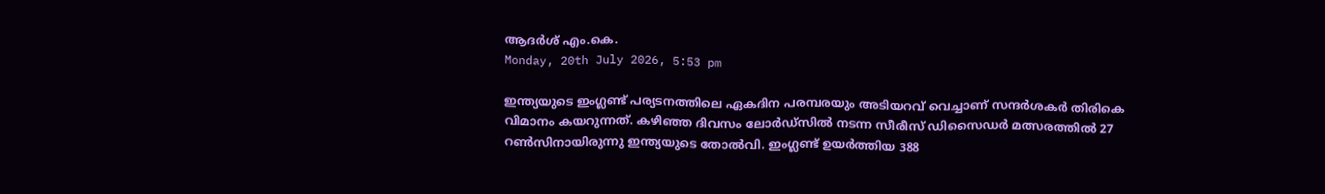ആദർശ് എം.കെ.
Monday, 20th July 2026, 5:53 pm

ഇന്ത്യയുടെ ഇംഗ്ലണ്ട് പര്യടനത്തിലെ ഏകദിന പരമ്പരയും അടിയറവ് വെച്ചാണ് സന്ദര്‍ശകര്‍ തിരികെ വിമാനം കയറുന്നത്. കഴിഞ്ഞ ദിവസം ലോര്‍ഡ്‌സില്‍ നടന്ന സീരീസ് ഡിസൈഡര്‍ മത്സരത്തില്‍ 27 റണ്‍സിനായിരുന്നു ഇന്ത്യയുടെ തോല്‍വി. ഇംഗ്ലണ്ട് ഉയര്‍ത്തിയ 388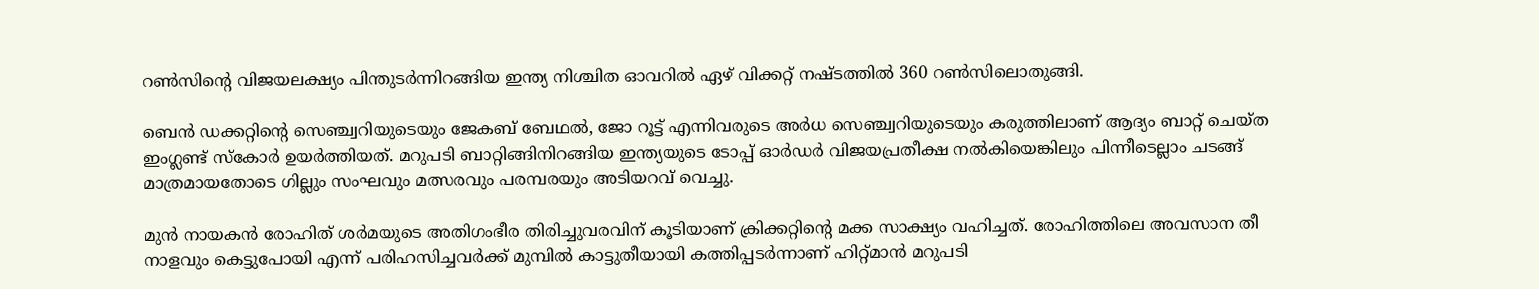റണ്‍സിന്റെ വിജയലക്ഷ്യം പിന്തുടര്‍ന്നിറങ്ങിയ ഇന്ത്യ നിശ്ചിത ഓവറില്‍ ഏഴ് വിക്കറ്റ് നഷ്ടത്തില്‍ 360 റണ്‍സിലൊതുങ്ങി.

ബെന്‍ ഡക്കറ്റിന്റെ സെഞ്ച്വറിയുടെയും ജേകബ് ബേഥല്‍, ജോ റൂട്ട് എന്നിവരുടെ അര്‍ധ സെഞ്ച്വറിയുടെയും കരുത്തിലാണ് ആദ്യം ബാറ്റ് ചെയ്ത ഇംഗ്ലണ്ട് സ്‌കോര്‍ ഉയര്‍ത്തിയത്. മറുപടി ബാറ്റിങ്ങിനിറങ്ങിയ ഇന്ത്യയുടെ ടോപ്പ് ഓര്‍ഡര്‍ വിജയപ്രതീക്ഷ നല്‍കിയെങ്കിലും പിന്നീടെല്ലാം ചടങ്ങ് മാത്രമായതോടെ ഗില്ലും സംഘവും മത്സരവും പരമ്പരയും അടിയറവ് വെച്ചു.

മുന്‍ നായകന്‍ രോഹിത് ശര്‍മയുടെ അതിഗംഭീര തിരിച്ചുവരവിന് കൂടിയാണ് ക്രിക്കറ്റിന്റെ മക്ക സാക്ഷ്യം വഹിച്ചത്. രോഹിത്തിലെ അവസാന തീ നാളവും കെട്ടുപോയി എന്ന് പരിഹസിച്ചവര്‍ക്ക് മുമ്പില്‍ കാട്ടുതീയായി കത്തിപ്പടര്‍ന്നാണ് ഹിറ്റ്മാന്‍ മറുപടി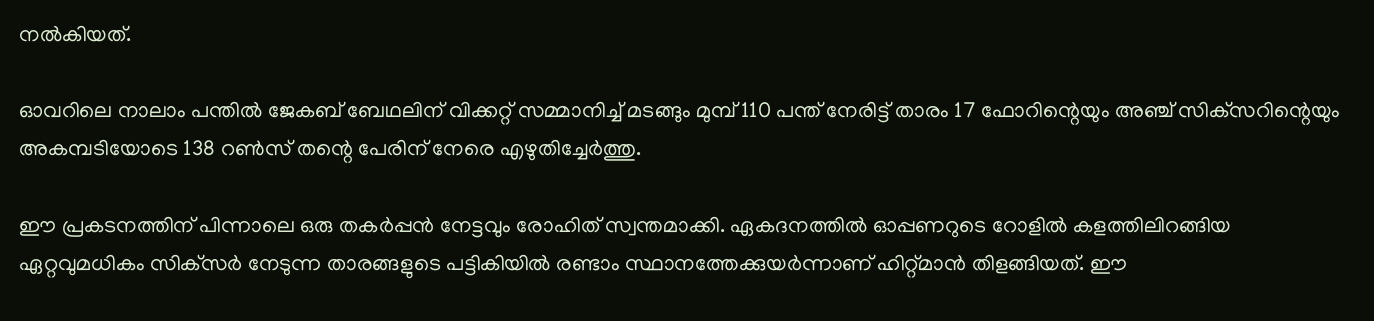നല്‍കിയത്.

ഓവറിലെ നാലാം പന്തില്‍ ജേകബ് ബേഥലിന് വിക്കറ്റ് സമ്മാനിച്ച് മടങ്ങും മുമ്പ് 110 പന്ത് നേരിട്ട് താരം 17 ഫോറിന്റെയും അഞ്ച് സിക്‌സറിന്റെയും അകമ്പടിയോടെ 138 റണ്‍സ് തന്റെ പേരിന് നേരെ എഴുതിച്ചേര്‍ത്തു.

ഈ പ്രകടനത്തിന് പിന്നാലെ ഒരു തകര്‍പ്പന്‍ നേട്ടവും രോഹിത് സ്വന്തമാക്കി. ഏകദനത്തില്‍ ഓപ്പണറുടെ റോളില്‍ കളത്തിലിറങ്ങിയ ഏറ്റവുമധികം സിക്‌സര്‍ നേടുന്ന താരങ്ങളുടെ പട്ടികിയില്‍ രണ്ടാം സ്ഥാനത്തേക്കുയര്‍ന്നാണ് ഹിറ്റ്മാന്‍ തിളങ്ങിയത്. ഈ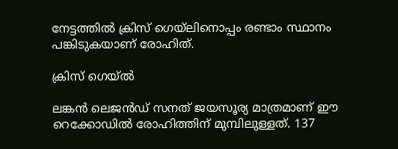നേട്ടത്തില്‍ ക്രിസ് ഗെയ്‌ലിനൊപ്പം രണ്ടാം സ്ഥാനം പങ്കിടുകയാണ് രോഹിത്.

ക്രിസ് ഗെയ്ല്‍

ലങ്കന്‍ ലെജന്‍ഡ് സനത് ജയസൂര്യ മാത്രമാണ് ഈ റെക്കോഡില്‍ രോഹിത്തിന് മുമ്പിലുള്ളത്. 137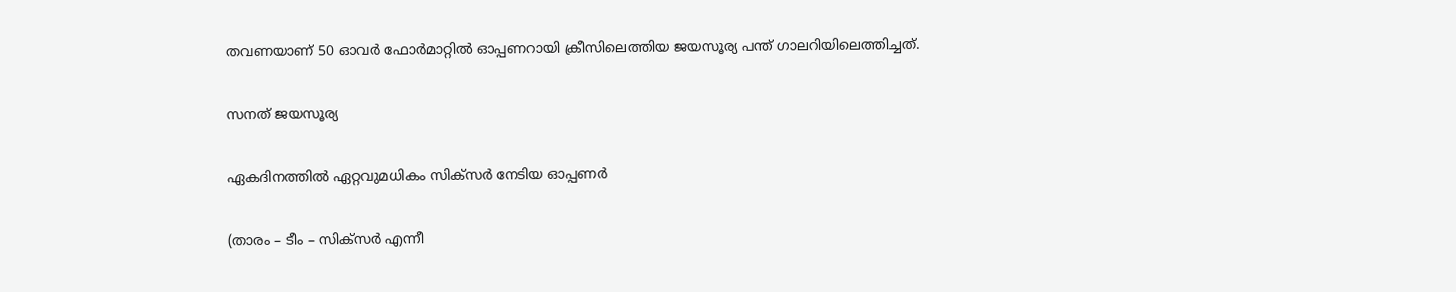തവണയാണ് 50 ഓവര്‍ ഫോര്‍മാറ്റില്‍ ഓപ്പണറായി ക്രീസിലെത്തിയ ജയസൂര്യ പന്ത് ഗാലറിയിലെത്തിച്ചത്.

സനത് ജയസൂര്യ

ഏകദിനത്തില്‍ ഏറ്റവുമധികം സിക്‌സര്‍ നേടിയ ഓപ്പണര്‍

(താരം – ടീം – സിക്‌സര്‍ എന്നീ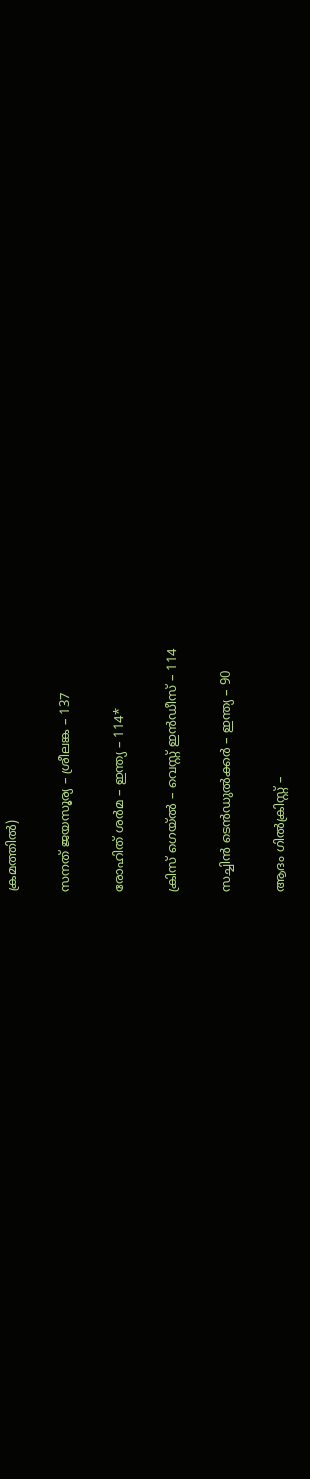ക്രമത്തില്‍)

സനത് ജയസൂര്യ – ശ്രീലങ്ക – 137

രോഹിത് ശര്‍മ – ഇന്ത്യ – 114*

ക്രിസ് ഗെയ്ല്‍ – വെസ്റ്റ് ഇന്‍ഡീസ് – 114

സച്ചിന്‍ ടെന്‍ഡുല്‍ക്കര്‍ – ഇന്ത്യ – 90

ആദം ഗില്‍ക്രിസ്റ്റ് –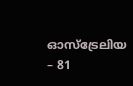ഓസ്‌ട്രേലിയ – 81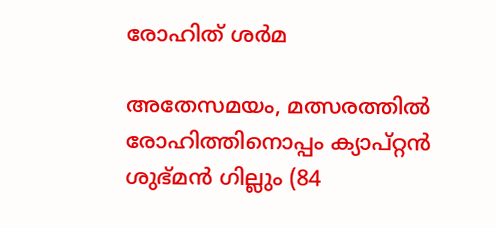രോഹിത് ശര്‍മ

അതേസമയം, മത്സരത്തില്‍ രോഹിത്തിനൊപ്പം ക്യാപ്റ്റന്‍ ശുഭ്മന്‍ ഗില്ലും (84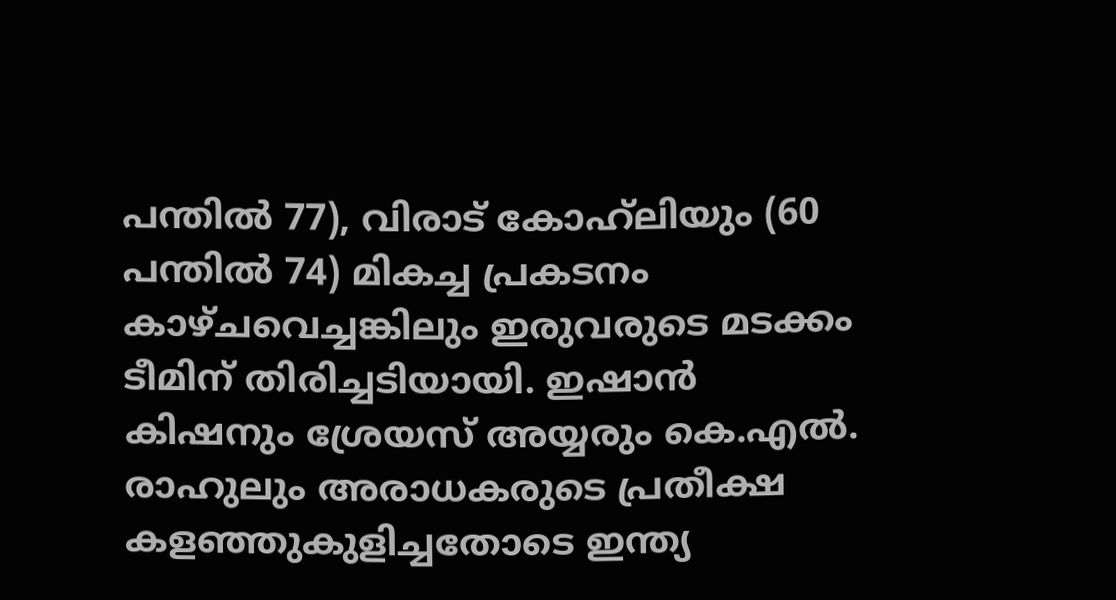പന്തില്‍ 77), വിരാട് കോഹ്‌ലിയും (60 പന്തില്‍ 74) മികച്ച പ്രകടനം കാഴ്ചവെച്ചങ്കിലും ഇരുവരുടെ മടക്കം ടീമിന് തിരിച്ചടിയായി. ഇഷാന്‍ കിഷനും ശ്രേയസ് അയ്യരും കെ.എല്‍. രാഹുലും അരാധകരുടെ പ്രതീക്ഷ കളഞ്ഞുകുളിച്ചതോടെ ഇന്ത്യ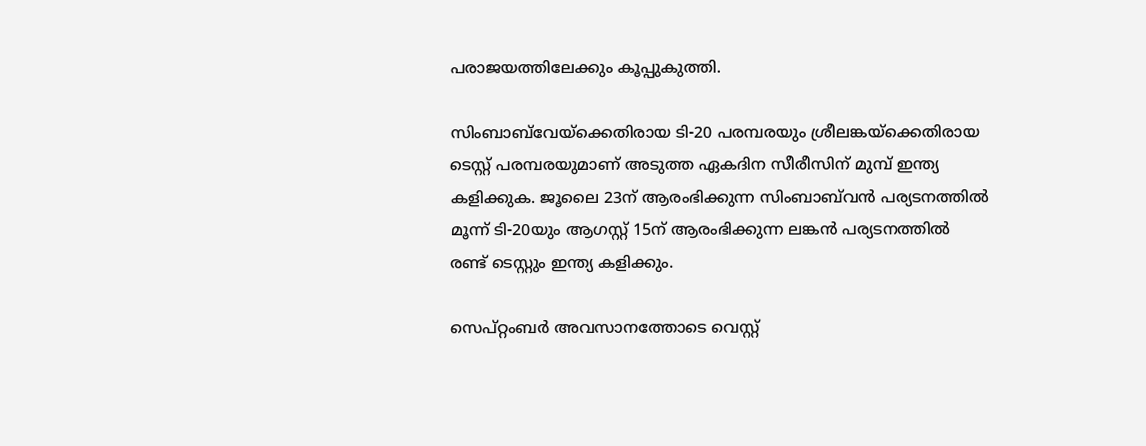പരാജയത്തിലേക്കും കൂപ്പുകുത്തി.

സിംബാബ്‌വേയ്‌ക്കെതിരായ ടി-20 പരമ്പരയും ശ്രീലങ്കയ്‌ക്കെതിരായ ടെസ്റ്റ് പരമ്പരയുമാണ് അടുത്ത ഏകദിന സീരീസിന് മുമ്പ് ഇന്ത്യ കളിക്കുക. ജൂലൈ 23ന് ആരംഭിക്കുന്ന സിംബാബ്‌വന്‍ പര്യടനത്തില്‍ മൂന്ന് ടി-20യും ആഗസ്റ്റ് 15ന് ആരംഭിക്കുന്ന ലങ്കന്‍ പര്യടനത്തില്‍ രണ്ട് ടെസ്റ്റും ഇന്ത്യ കളിക്കും.

സെപ്റ്റംബര്‍ അവസാനത്തോടെ വെസ്റ്റ്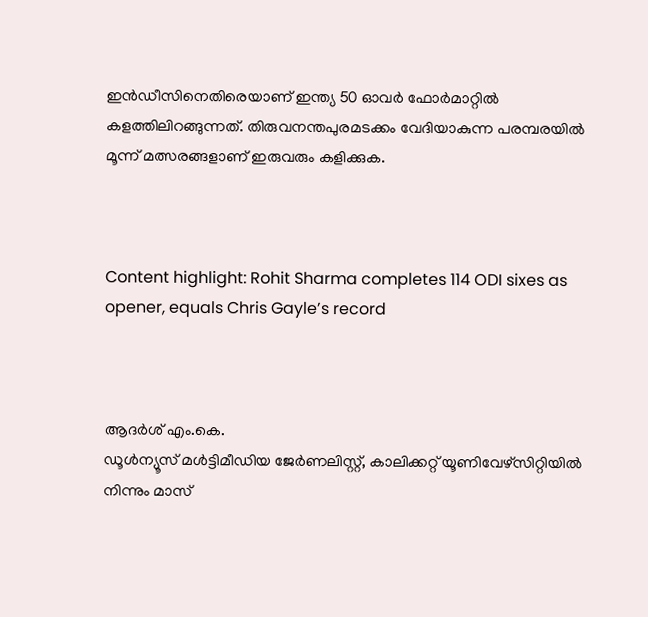ഇന്‍ഡീസിനെതിരെയാണ് ഇന്ത്യ 50 ഓവര്‍ ഫോര്‍മാറ്റില്‍ കളത്തിലിറങ്ങുന്നത്. തിരുവനന്തപുരമടക്കം വേദിയാകുന്ന പരമ്പരയില്‍ മൂന്ന് മത്സരങ്ങളാണ് ഇരുവരും കളിക്കുക.



Content highlight: Rohit Sharma completes 114 ODI sixes as opener, equals Chris Gayle’s record



ആദർശ് എം.കെ.
ഡൂള്‍ന്യൂസ് മള്‍ട്ടിമീഡിയ ജേര്‍ണലിസ്റ്റ്, കാലിക്കറ്റ് യൂണിവേഴ്സിറ്റിയില്‍ നിന്നും മാസ്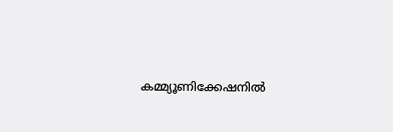കമ്മ്യൂണിക്കേഷനില്‍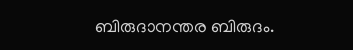ബിരുദാനന്തര ബിരുദം.